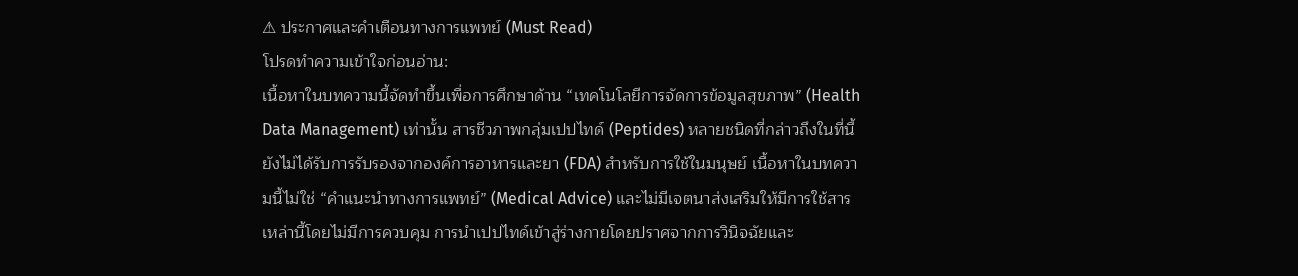⚠ ประกาศและคำเตือนทางการแพทย์ (Must Read)
โปรดทำความเข้าใจก่อนอ่าน:
เนื้อหาในบทความนี้จัดทำขึ้นเพื่อการศึกษาด้าน “เทคโนโลยีการจัดการข้อมูลสุขภาพ” (Health Data Management) เท่านั้น สารชีวภาพกลุ่มเปปไทด์ (Peptides) หลายชนิดที่กล่าวถึงในที่นี้ ยังไม่ได้รับการรับรองจากองค์การอาหารและยา (FDA) สำหรับการใช้ในมนุษย์ เนื้อหาในบทความนี้ไม่ใช่ “คำแนะนำทางการแพทย์” (Medical Advice) และไม่มีเจตนาส่งเสริมให้มีการใช้สารเหล่านี้โดยไม่มีการควบคุม การนำเปปไทด์เข้าสู่ร่างกายโดยปราศจากการวินิจฉัยและ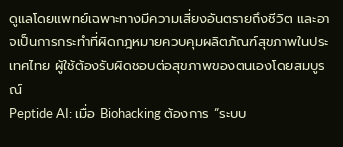ดูแลโดยแพทย์เฉพาะทางมีความเสี่ยงอันตรายถึงชีวิต และอาจเป็นการกระทำที่ผิดกฎหมายควบคุมผลิตภัณฑ์สุขภาพในประเทศไทย ผู้ใช้ต้องรับผิดชอบต่อสุขภาพของตนเองโดยสมบูรณ์
Peptide AI: เมื่อ Biohacking ต้องการ “ระบบ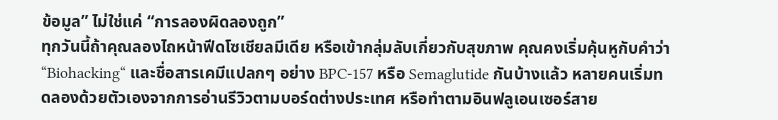ข้อมูล” ไม่ใช่แค่ “การลองผิดลองถูก”
ทุกวันนี้ถ้าคุณลองไถหน้าฟีดโซเชียลมีเดีย หรือเข้ากลุ่มลับเกี่ยวกับสุขภาพ คุณคงเริ่มคุ้นหูกับคำว่า “Biohacking“ และชื่อสารเคมีแปลกๆ อย่าง BPC-157 หรือ Semaglutide กันบ้างแล้ว หลายคนเริ่มทดลองด้วยตัวเองจากการอ่านรีวิวตามบอร์ดต่างประเทศ หรือทำตามอินฟลูเอนเซอร์สาย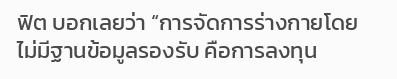ฟิต บอกเลยว่า “การจัดการร่างกายโดยไม่มีฐานข้อมูลรองรับ คือการลงทุน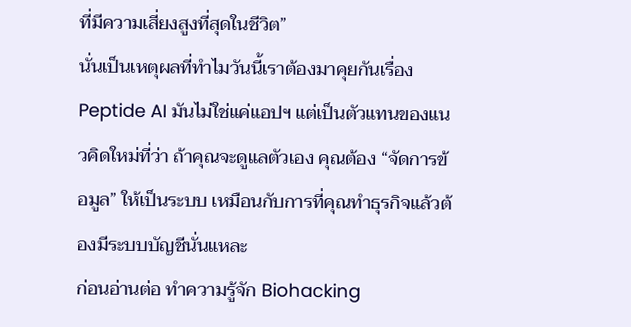ที่มีความเสี่ยงสูงที่สุดในชีวิต”
นั่นเป็นเหตุผลที่ทำไมวันนี้เราต้องมาคุยกันเรื่อง Peptide AI มันไม่ใช่แค่แอปฯ แต่เป็นตัวแทนของแนวคิดใหม่ที่ว่า ถ้าคุณจะดูแลตัวเอง คุณต้อง “จัดการข้อมูล” ให้เป็นระบบ เหมือนกับการที่คุณทำธุรกิจแล้วต้องมีระบบบัญชีนั่นแหละ
ก่อนอ่านต่อ ทำความรู้จัก Biohacking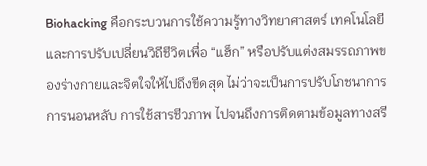Biohacking คือกระบวนการใช้ความรู้ทางวิทยาศาสตร์ เทคโนโลยี และการปรับเปลี่ยนวิถีชีวิตเพื่อ “แฮ็ก” หรือปรับแต่งสมรรถภาพของร่างกายและจิตใจให้ไปถึงขีดสุด ไม่ว่าจะเป็นการปรับโภชนาการ การนอนหลับ การใช้สารชีวภาพ ไปจนถึงการติดตามข้อมูลทางสรี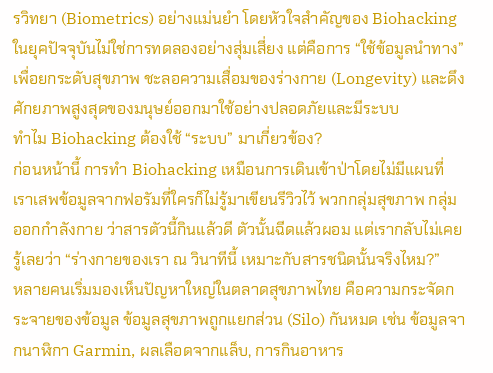รวิทยา (Biometrics) อย่างแม่นยำ โดยหัวใจสำคัญของ Biohacking ในยุคปัจจุบันไม่ใช่การทดลองอย่างสุ่มเสี่ยง แต่คือการ “ใช้ข้อมูลนำทาง” เพื่อยกระดับสุขภาพ ชะลอความเสื่อมของร่างกาย (Longevity) และดึงศักยภาพสูงสุดของมนุษย์ออกมาใช้อย่างปลอดภัยและมีระบบ
ทำไม Biohacking ต้องใช้ “ระบบ” มาเกี่ยวข้อง?
ก่อนหน้านี้ การทำ Biohacking เหมือนการเดินเข้าป่าโดยไม่มีแผนที่ เราเสพข้อมูลจากฟอรัมที่ใครก็ไม่รู้มาเขียนรีวิวไว้ พวกกลุ่มสุขภาพ กลุ่มออกกำลังกาย ว่าสารตัวนี้กินแล้วดี ตัวนั้นฉีดแล้วผอม แต่เรากลับไม่เคยรู้เลยว่า “ร่างกายของเรา ณ วินาทีนี้ เหมาะกับสารชนิดนั้นจริงไหม?”
หลายคนเริ่มมองเห็นปัญหาใหญ่ในตลาดสุขภาพไทย คือความกระจัดกระจายของข้อมูล ข้อมูลสุขภาพถูกแยกส่วน (Silo) กันหมด เช่น ข้อมูลจากนาฬิกา Garmin, ผลเลือดจากแล็บ, การกินอาหาร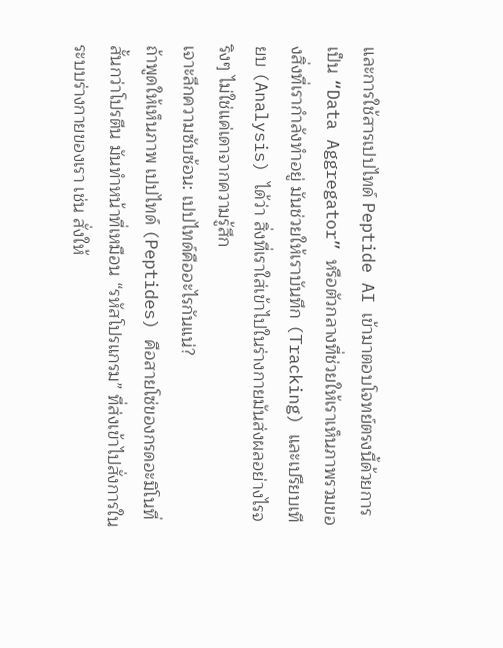และการใช้สารเปปไทด์ Peptide AI เข้ามาตอบโจทย์ตรงนี้ด้วยการเป็น “Data Aggregator” หรือตัวกลางที่ช่วยให้เราเห็นภาพรวมของสิ่งที่เรากำลังทำอยู่ มันช่วยให้เราบันทึก (Tracking) และเปรียบเทียบ (Analysis) ได้ว่า สิ่งที่เราใส่เข้าไปในร่างกายมันส่งผลอย่างไรจริงๆ ไม่ใช่แค่เดาจากความรู้สึก
เจาะลึกความซับซ้อน: เปปไทด์คืออะไรกันแน่?
ถ้าพูดให้เห็นภาพ เปปไทด์ (Peptides) คือสายโซ่ของกรดอะมิโนที่สั้นกว่าโปรตีน มันทำหน้าที่เหมือน “รหัสโปรแกรม” ที่ส่งเข้าไปสั่งการในระบบร่างกายของเรา เช่น สั่งให้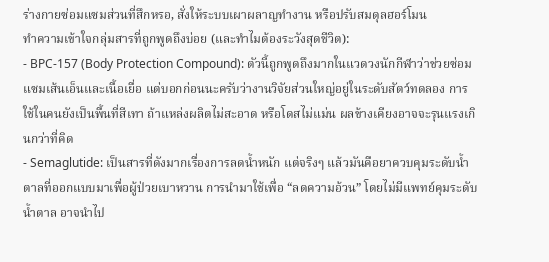ร่างกายซ่อมแซมส่วนที่สึกหรอ, สั่งให้ระบบเผาผลาญทำงาน หรือปรับสมดุลฮอร์โมน
ทำความเข้าใจกลุ่มสารที่ถูกพูดถึงบ่อย (และทำไมต้องระวังสุดชีวิต):
- BPC-157 (Body Protection Compound): ตัวนี้ถูกพูดถึงมากในแวดวงนักกีฬาว่าช่วยซ่อมแซมเส้นเอ็นและเนื้อเยื่อ แต่บอกก่อนนะครับว่างานวิจัยส่วนใหญ่อยู่ในระดับสัตว์ทดลอง การใช้ในคนยังเป็นพื้นที่สีเทา ถ้าแหล่งผลิตไม่สะอาด หรือโดสไม่แม่น ผลข้างเคียงอาจจะรุนแรงเกินกว่าที่คิด
- Semaglutide: เป็นสารที่ดังมากเรื่องการลดน้ำหนัก แต่จริงๆ แล้วมันคือยาควบคุมระดับน้ำตาลที่ออกแบบมาเพื่อผู้ป่วยเบาหวาน การนำมาใช้เพื่อ “ลดความอ้วน” โดยไม่มีแพทย์คุมระดับน้ำตาล อาจนำไป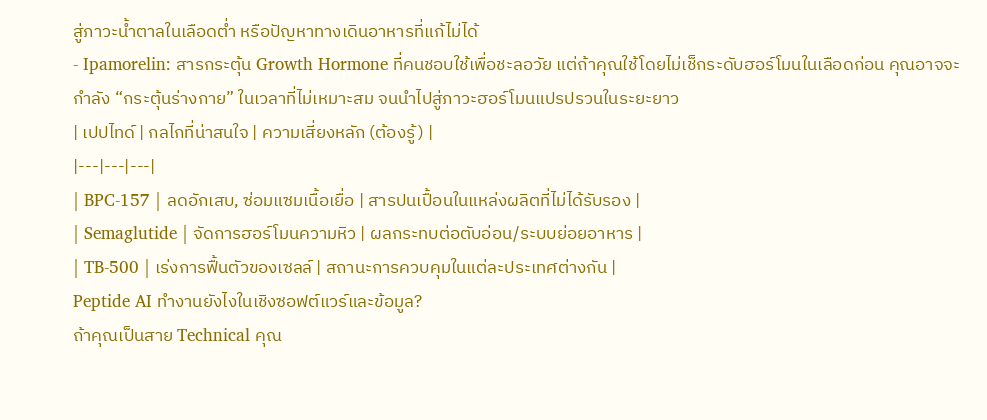สู่ภาวะน้ำตาลในเลือดต่ำ หรือปัญหาทางเดินอาหารที่แก้ไม่ได้
- Ipamorelin: สารกระตุ้น Growth Hormone ที่คนชอบใช้เพื่อชะลอวัย แต่ถ้าคุณใช้โดยไม่เช็กระดับฮอร์โมนในเลือดก่อน คุณอาจจะกำลัง “กระตุ้นร่างกาย” ในเวลาที่ไม่เหมาะสม จนนำไปสู่ภาวะฮอร์โมนแปรปรวนในระยะยาว
| เปปไทด์ | กลไกที่น่าสนใจ | ความเสี่ยงหลัก (ต้องรู้) |
|---|---|---|
| BPC-157 | ลดอักเสบ, ซ่อมแซมเนื้อเยื่อ | สารปนเปื้อนในแหล่งผลิตที่ไม่ได้รับรอง |
| Semaglutide | จัดการฮอร์โมนความหิว | ผลกระทบต่อตับอ่อน/ระบบย่อยอาหาร |
| TB-500 | เร่งการฟื้นตัวของเซลล์ | สถานะการควบคุมในแต่ละประเทศต่างกัน |
Peptide AI ทำงานยังไงในเชิงซอฟต์แวร์และข้อมูล?
ถ้าคุณเป็นสาย Technical คุณ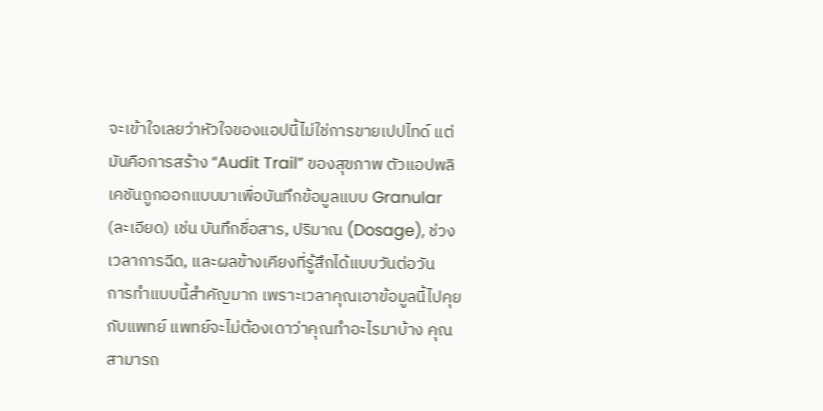จะเข้าใจเลยว่าหัวใจของแอปนี้ไม่ใช่การขายเปปไทด์ แต่มันคือการสร้าง “Audit Trail” ของสุขภาพ ตัวแอปพลิเคชันถูกออกแบบมาเพื่อบันทึกข้อมูลแบบ Granular (ละเอียด) เช่น บันทึกชื่อสาร, ปริมาณ (Dosage), ช่วงเวลาการฉีด, และผลข้างเคียงที่รู้สึกได้แบบวันต่อวัน
การทำแบบนี้สำคัญมาก เพราะเวลาคุณเอาข้อมูลนี้ไปคุยกับแพทย์ แพทย์จะไม่ต้องเดาว่าคุณทำอะไรมาบ้าง คุณสามารถ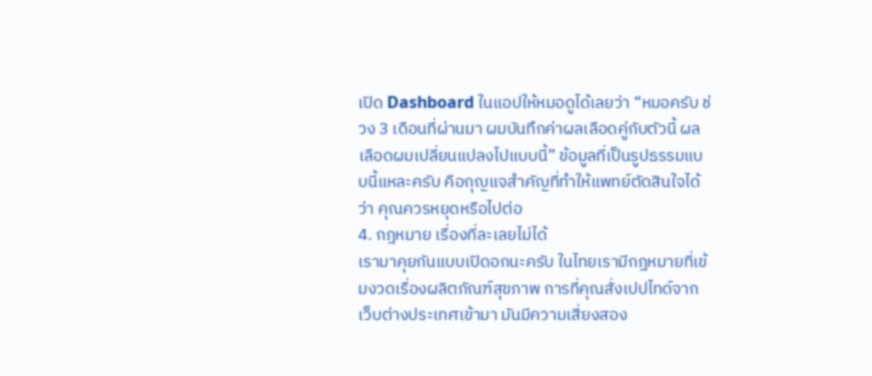เปิด Dashboard ในแอปให้หมอดูได้เลยว่า “หมอครับ ช่วง 3 เดือนที่ผ่านมา ผมบันทึกค่าผลเลือดคู่กับตัวนี้ ผลเลือดผมเปลี่ยนแปลงไปแบบนี้” ข้อมูลที่เป็นรูปธรรมแบบนี้แหละครับ คือกุญแจสำคัญที่ทำให้แพทย์ตัดสินใจได้ว่า คุณควรหยุดหรือไปต่อ
4. กฎหมาย เรื่องที่ละเลยไม่ได้
เรามาคุยกันแบบเปิดอกนะครับ ในไทยเรามีกฎหมายที่เข้มงวดเรื่องผลิตภัณฑ์สุขภาพ การที่คุณสั่งเปปไทด์จากเว็บต่างประเทศเข้ามา มันมีความเสี่ยงสอง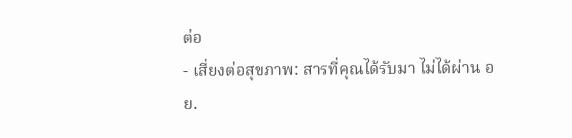ต่อ
- เสี่ยงต่อสุขภาพ: สารที่คุณได้รับมา ไม่ได้ผ่าน อย.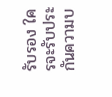รับรอง ใครจะรับประกันความบ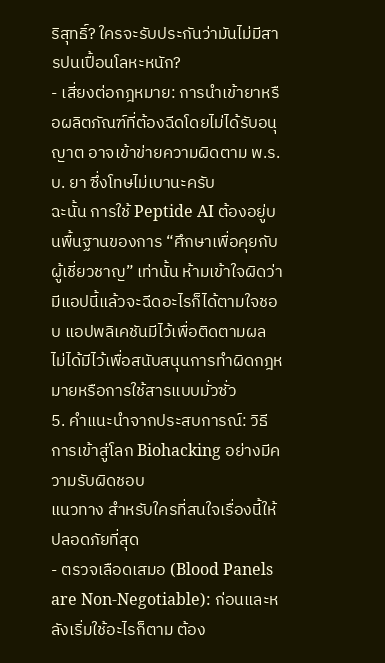ริสุทธิ์? ใครจะรับประกันว่ามันไม่มีสารปนเปื้อนโลหะหนัก?
- เสี่ยงต่อกฎหมาย: การนำเข้ายาหรือผลิตภัณฑ์ที่ต้องฉีดโดยไม่ได้รับอนุญาต อาจเข้าข่ายความผิดตาม พ.ร.บ. ยา ซึ่งโทษไม่เบานะครับ
ฉะนั้น การใช้ Peptide AI ต้องอยู่บนพื้นฐานของการ “ศึกษาเพื่อคุยกับผู้เชี่ยวชาญ” เท่านั้น ห้ามเข้าใจผิดว่ามีแอปนี้แล้วจะฉีดอะไรก็ได้ตามใจชอบ แอปพลิเคชันมีไว้เพื่อติดตามผล ไม่ได้มีไว้เพื่อสนับสนุนการทำผิดกฎหมายหรือการใช้สารแบบมั่วซั่ว
5. คำแนะนำจากประสบการณ์: วิธีการเข้าสู่โลก Biohacking อย่างมีความรับผิดชอบ
แนวทาง สำหรับใครที่สนใจเรื่องนี้ให้ปลอดภัยที่สุด
- ตรวจเลือดเสมอ (Blood Panels are Non-Negotiable): ก่อนและหลังเริ่มใช้อะไรก็ตาม ต้อง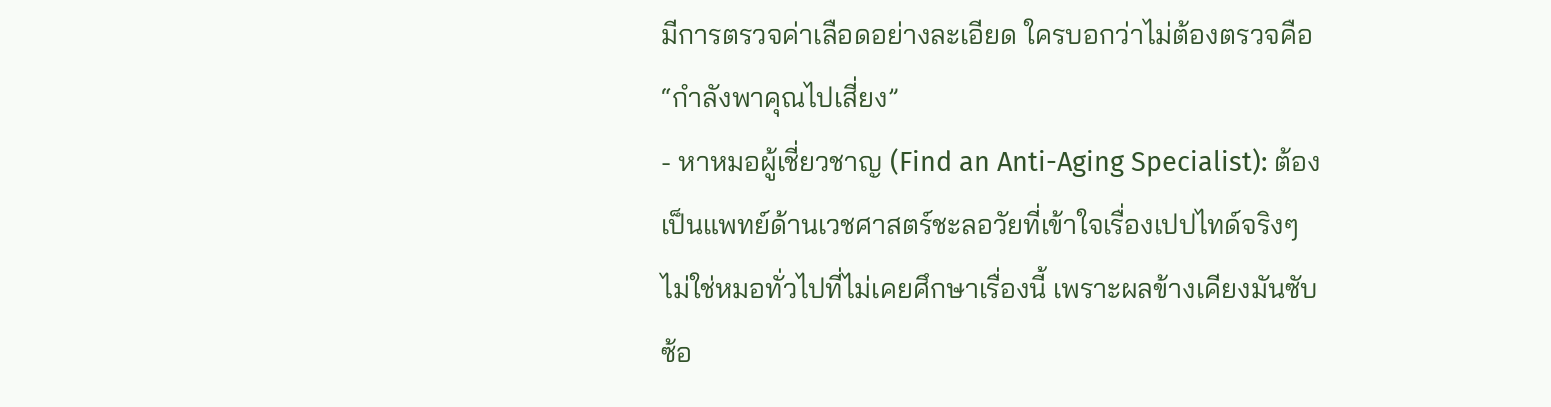มีการตรวจค่าเลือดอย่างละเอียด ใครบอกว่าไม่ต้องตรวจคือ “กำลังพาคุณไปเสี่ยง”
- หาหมอผู้เชี่ยวชาญ (Find an Anti-Aging Specialist): ต้องเป็นแพทย์ด้านเวชศาสตร์ชะลอวัยที่เข้าใจเรื่องเปปไทด์จริงๆ ไม่ใช่หมอทั่วไปที่ไม่เคยศึกษาเรื่องนี้ เพราะผลข้างเคียงมันซับซ้อ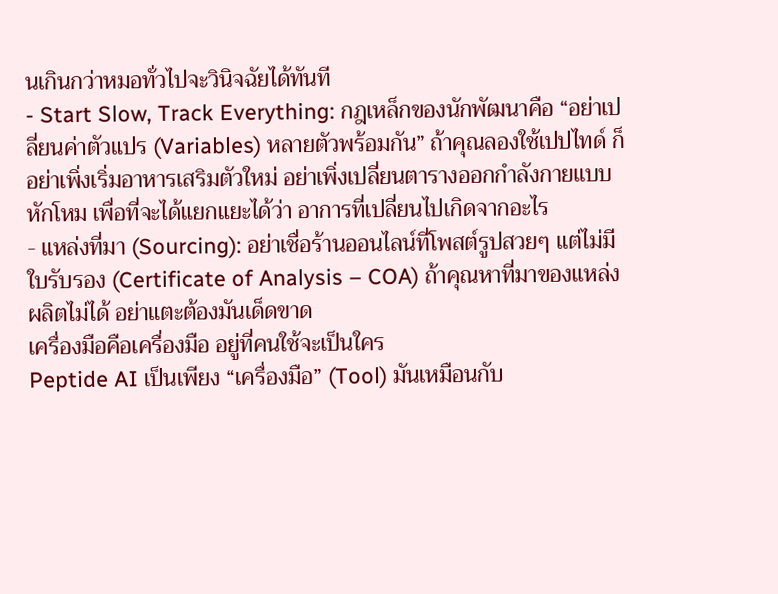นเกินกว่าหมอทั่วไปจะวินิจฉัยได้ทันที
- Start Slow, Track Everything: กฎเหล็กของนักพัฒนาคือ “อย่าเปลี่ยนค่าตัวแปร (Variables) หลายตัวพร้อมกัน” ถ้าคุณลองใช้เปปไทด์ ก็อย่าเพิ่งเริ่มอาหารเสริมตัวใหม่ อย่าเพิ่งเปลี่ยนตารางออกกำลังกายแบบหักโหม เพื่อที่จะได้แยกแยะได้ว่า อาการที่เปลี่ยนไปเกิดจากอะไร
- แหล่งที่มา (Sourcing): อย่าเชื่อร้านออนไลน์ที่โพสต์รูปสวยๆ แต่ไม่มีใบรับรอง (Certificate of Analysis – COA) ถ้าคุณหาที่มาของแหล่งผลิตไม่ได้ อย่าแตะต้องมันเด็ดขาด
เครื่องมือคือเครื่องมือ อยู่ที่คนใช้จะเป็นใคร
Peptide AI เป็นเพียง “เครื่องมือ” (Tool) มันเหมือนกับ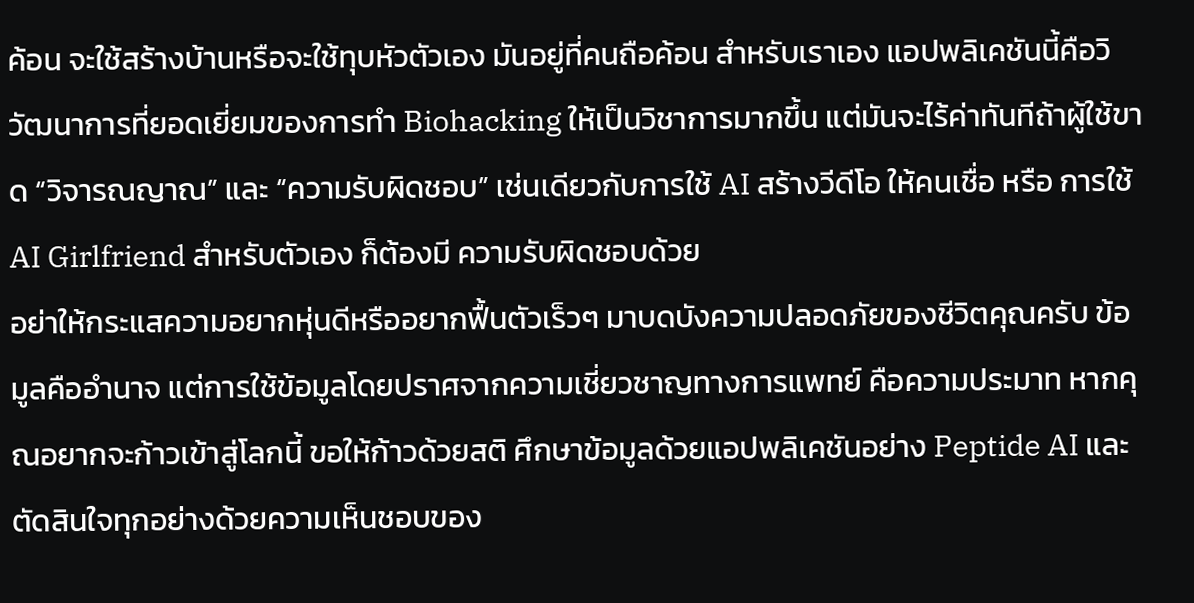ค้อน จะใช้สร้างบ้านหรือจะใช้ทุบหัวตัวเอง มันอยู่ที่คนถือค้อน สำหรับเราเอง แอปพลิเคชันนี้คือวิวัฒนาการที่ยอดเยี่ยมของการทำ Biohacking ให้เป็นวิชาการมากขึ้น แต่มันจะไร้ค่าทันทีถ้าผู้ใช้ขาด “วิจารณญาณ” และ “ความรับผิดชอบ” เช่นเดียวกับการใช้ AI สร้างวีดีโอ ให้คนเชื่อ หรือ การใช้ AI Girlfriend สำหรับตัวเอง ก็ต้องมี ความรับผิดชอบด้วย
อย่าให้กระแสความอยากหุ่นดีหรืออยากฟื้นตัวเร็วๆ มาบดบังความปลอดภัยของชีวิตคุณครับ ข้อมูลคืออำนาจ แต่การใช้ข้อมูลโดยปราศจากความเชี่ยวชาญทางการแพทย์ คือความประมาท หากคุณอยากจะก้าวเข้าสู่โลกนี้ ขอให้ก้าวด้วยสติ ศึกษาข้อมูลด้วยแอปพลิเคชันอย่าง Peptide AI และตัดสินใจทุกอย่างด้วยความเห็นชอบของ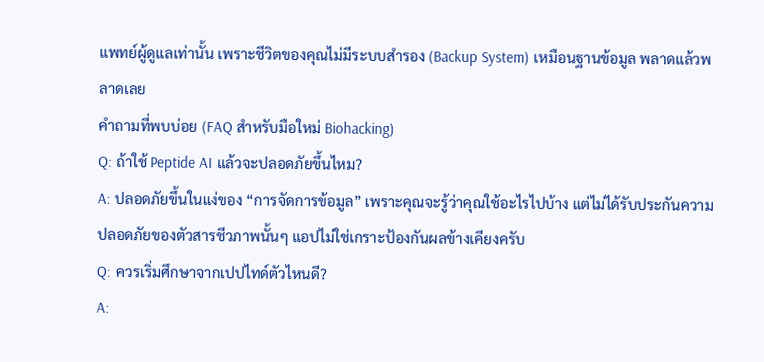แพทย์ผู้ดูแลเท่านั้น เพราะชีวิตของคุณไม่มีระบบสำรอง (Backup System) เหมือนฐานข้อมูล พลาดแล้วพลาดเลย
คำถามที่พบบ่อย (FAQ สำหรับมือใหม่ Biohacking)
Q: ถ้าใช้ Peptide AI แล้วจะปลอดภัยขึ้นไหม?
A: ปลอดภัยขึ้นในแง่ของ “การจัดการข้อมูล” เพราะคุณจะรู้ว่าคุณใช้อะไรไปบ้าง แต่ไม่ได้รับประกันความปลอดภัยของตัวสารชีวภาพนั้นๆ แอปไม่ใช่เกราะป้องกันผลข้างเคียงครับ
Q: ควรเริ่มศึกษาจากเปปไทด์ตัวไหนดี?
A: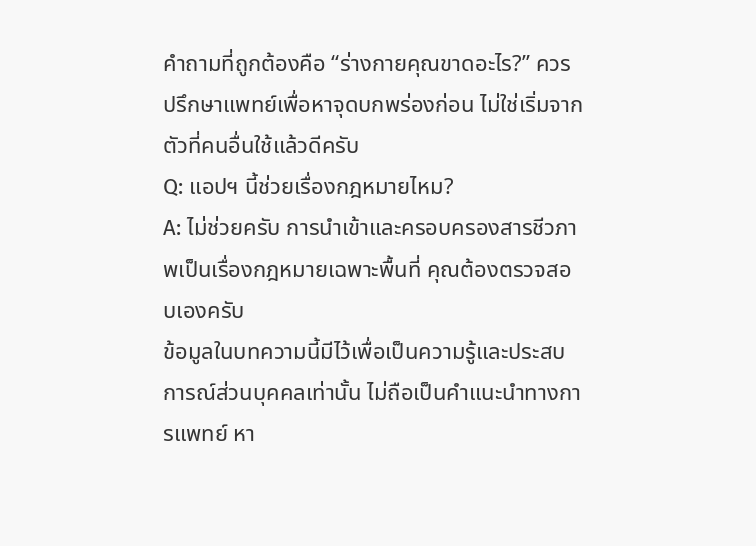คำถามที่ถูกต้องคือ “ร่างกายคุณขาดอะไร?” ควรปรึกษาแพทย์เพื่อหาจุดบกพร่องก่อน ไม่ใช่เริ่มจากตัวที่คนอื่นใช้แล้วดีครับ
Q: แอปฯ นี้ช่วยเรื่องกฎหมายไหม?
A: ไม่ช่วยครับ การนำเข้าและครอบครองสารชีวภาพเป็นเรื่องกฎหมายเฉพาะพื้นที่ คุณต้องตรวจสอบเองครับ
ข้อมูลในบทความนี้มีไว้เพื่อเป็นความรู้และประสบการณ์ส่วนบุคคลเท่านั้น ไม่ถือเป็นคำแนะนำทางการแพทย์ หา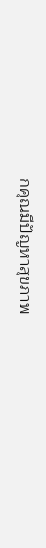กคุณมีปัญหาสุขภาพ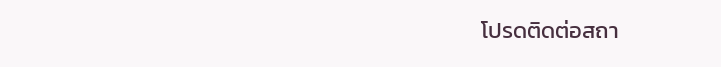โปรดติดต่อสถา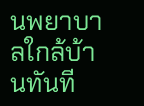นพยาบาลใกล้บ้านทันที